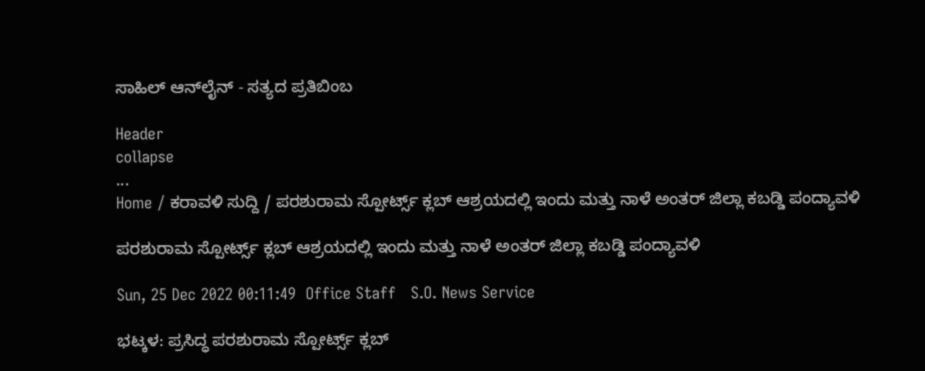ಸಾಹಿಲ್ ಆನ್‌ಲೈನ್ - ಸತ್ಯದ ಪ್ರತಿಬಿಂಬ

Header
collapse
...
Home / ಕರಾವಳಿ ಸುದ್ದಿ / ಪರಶುರಾಮ ಸ್ಪೋರ್ಟ್ಸ್ ಕ್ಲಬ್ ಆಶ್ರಯದಲ್ಲಿ ಇಂದು ಮತ್ತು ನಾಳೆ ಅಂತರ್ ಜಿಲ್ಲಾ ಕಬಡ್ಡಿ ಪಂದ್ಯಾವಳಿ

ಪರಶುರಾಮ ಸ್ಪೋರ್ಟ್ಸ್ ಕ್ಲಬ್ ಆಶ್ರಯದಲ್ಲಿ ಇಂದು ಮತ್ತು ನಾಳೆ ಅಂತರ್ ಜಿಲ್ಲಾ ಕಬಡ್ಡಿ ಪಂದ್ಯಾವಳಿ

Sun, 25 Dec 2022 00:11:49  Office Staff   S.O. News Service

ಭಟ್ಕಳ: ಪ್ರಸಿದ್ಧ ಪರಶುರಾಮ ಸ್ಪೋರ್ಟ್ಸ್ ಕ್ಲಬ್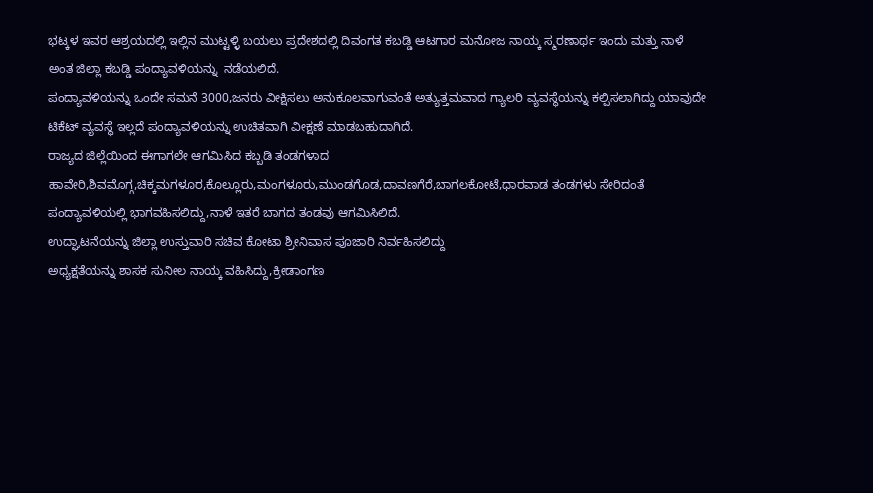ಭಟ್ಕಳ ಇವರ ಆಶ್ರಯದಲ್ಲಿ ಇಲ್ಲಿನ ಮುಟ್ಟಳ್ಳಿ ಬಯಲು ಪ್ರದೇಶದಲ್ಲಿ ದಿವಂಗತ ಕಬಡ್ಡಿ ಆಟಗಾರ ಮನೋಜ ನಾಯ್ಕ ಸ್ಮರಣಾರ್ಥ ಇಂದು ಮತ್ತು ನಾಳೆ ಅಂತ‌ ಜಿಲ್ಲಾ ಕಬಡ್ಡಿ ಪಂದ್ಯಾವಳಿಯನ್ನು  ನಡೆಯಲಿದೆ.
ಪಂದ್ಯಾವಳಿಯನ್ನು ಒಂದೇ ಸಮನೆ 3000,ಜನರು ವೀಕ್ಷಿಸಲು ಅನುಕೂಲವಾಗುವಂತೆ ಅತ್ಯುತ್ತಮವಾದ ಗ್ಯಾಲರಿ ವ್ಯವಸ್ಥೆಯನ್ನು ಕಲ್ಪಿಸಲಾಗಿದ್ದು ಯಾವುದೇ ಟಿಕೆಟ್ ವ್ಯವಸ್ಥೆ ಇಲ್ಲದೆ ಪಂದ್ಯಾವಳಿಯನ್ನು ಉಚಿತವಾಗಿ ವೀಕ್ಷಣೆ ಮಾಡಬಹುದಾಗಿದೆ.
ರಾಜ್ಯದ ಜಿಲ್ಲೆಯಿಂದ ಈಗಾಗಲೇ ಆಗಮಿಸಿದ ಕಬ್ಬಡಿ ತಂಡಗಳಾದ ಹಾವೇರಿ,ಶಿವಮೊಗ್ಗ,ಚಿಕ್ಕಮಗಳೂರ,ಕೊಲ್ಲೂರು,ಮಂಗಳೂರು,ಮುಂಡಗೊಡ,ದಾವಣಗೆರೆ,ಬಾಗಲಕೋಟೆ,ಧಾರವಾಡ ತಂಡಗಳು ಸೇರಿದಂತೆ ಪಂದ್ಯಾವಳಿಯಲ್ಲಿ ಭಾಗವಹಿಸಲಿದ್ದು,ನಾಳೆ ಇತರೆ ಬಾಗದ ತಂಡವು ಆಗಮಿಸಿಲಿದೆ.
ಉದ್ಘಾಟನೆಯನ್ನು ಜಿಲ್ಲಾ ಉಸ್ತುವಾರಿ ಸಚಿವ ಕೋಟಾ ಶ್ರೀನಿವಾಸ ಪೂಜಾರಿ ನಿರ್ವಹಿಸಲಿದ್ದು
ಅಧ್ಯಕ್ಷತೆಯನ್ನು ಶಾಸಕ ಸುನೀಲ ನಾಯ್ಕ ವಹಿಸಿದ್ದು,ಕ್ರೀಡಾಂಗಣ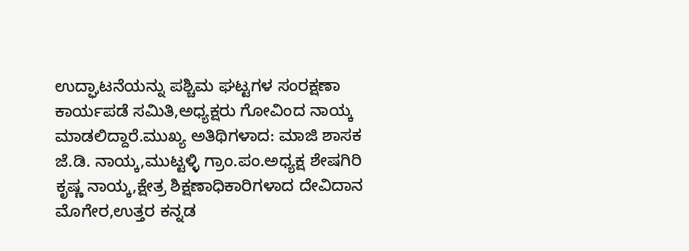ಉದ್ಘಾಟನೆಯನ್ನು ಪಶ್ಚಿಮ ಘಟ್ಟಗಳ ಸಂರಕ್ಷಣಾ ಕಾರ್ಯಪಡೆ ಸಮಿತಿ,ಅಧ್ಯಕ್ಷರು ಗೋವಿಂದ ನಾಯ್ಕ ಮಾಡಲಿದ್ದಾರೆ.ಮುಖ್ಯ ಅತಿಥಿಗಳಾದ: ಮಾಜಿ ಶಾಸಕ ಜೆ.ಡಿ. ನಾಯ್ಕ,ಮುಟ್ಟಳ್ಳಿ ಗ್ರಾಂ.ಪಂ.ಅಧ್ಯಕ್ಷ ಶೇಷಗಿರಿ ಕೃಷ್ಣ ನಾಯ್ಕ,ಕ್ಷೇತ್ರ ಶಿಕ್ಷಣಾಧಿಕಾರಿಗಳಾದ ದೇವಿದಾನ ಮೊಗೇರ,ಉತ್ತರ ಕನ್ನಡ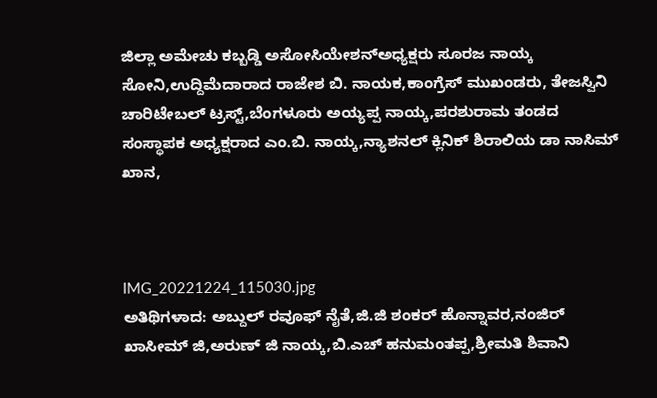ಜಿಲ್ಲಾ ಅಮೇಚು‌ ಕಬ್ಬಡ್ಡಿ ಅಸೋಸಿಯೇಶನ್ಅಧ್ಯಕ್ಷರು ಸೂರಜ ನಾಯ್ಕ ಸೋನಿ,ಉದ್ದಿಮೆದಾರಾದ ರಾಜೇಶ ಬಿ. ನಾಯ‌ಕ,ಕಾಂಗ್ರೆಸ್‌ ಮುಖಂಡರು, ತೇಜಸ್ವಿನಿ ಚಾರಿಟೇಬಲ್ ಟ್ರಸ್ಟ್,ಬೆಂಗಳೂರು ಅಯ್ಯಪ್ಪ ನಾಯ್ಕ,ಪರಶುರಾಮ ತಂಡದ ಸಂಸ್ಥಾಪಕ ಅಧ್ಯಕ್ಷರಾದ ಎಂ.ಬಿ. ನಾಯ್ಕ,ನ್ಯಾಶನಲ್ ಕ್ಲಿನಿಕ್ ಶಿರಾಲಿಯ ಡಾ ನಾಸಿಮ್ ಖಾನ,



IMG_20221224_115030.jpg
ಅತಿಥಿಗಳಾದ: ಅಬ್ದುಲ್ ರವೂಫ್ ನೈತೆ,ಜಿ.ಜಿ ಶಂಕರ್ ಹೊನ್ನಾವರ,ನಂಜಿರ್ ಖಾಸೀಮ್ ಜಿ,ಅರುಣ್ ಜಿ ನಾಯ್ಕ,ಬಿ.ಎಚ್ ಹನುಮಂತಪ್ಪ,ಶ್ರೀಮತಿ ಶಿವಾನಿ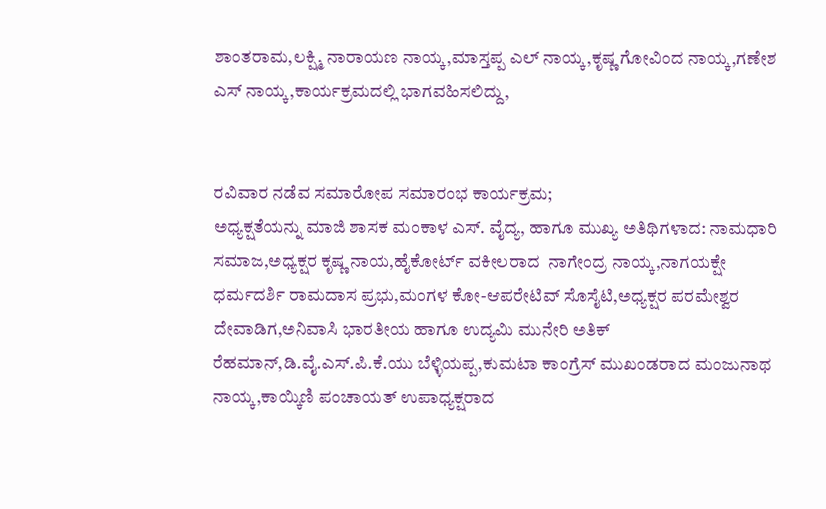ಶಾಂತರಾಮ,ಲಕ್ಷ್ಮಿ ನಾರಾಯಣ ನಾಯ್ಕ,ಮಾಸ್ತಪ್ಪ ಎಲ್ ನಾಯ್ಕ,ಕೃಷ್ಣ ಗೋವಿಂದ ನಾಯ್ಕ,ಗಣೇಶ ಎಸ್ ನಾಯ್ಕ,ಕಾರ್ಯಕ್ರಮದಲ್ಲಿ ಭಾಗವಹಿಸಲಿದ್ದು,


ರವಿವಾರ ನಡೆವ ಸಮಾರೋಪ ಸಮಾರಂಭ ಕಾರ್ಯಕ್ರಮ;
ಅಧ್ಯಕ್ಷತೆಯನ್ನು ಮಾಜಿ ಶಾಸಕ ಮಂಕಾಳ ಎಸ್. ವೈದ್ಯ, ಹಾಗೂ ಮುಖ್ಯ ಅತಿಥಿಗಳಾದ: ನಾಮಧಾರಿ ಸಮಾಜ,ಅಧ್ಯಕ್ಷರ ಕೃಷ್ಣ ನಾಯ,ಹೈಕೋರ್ಟ್ ವಕೀಲರಾದ  ನಾಗೇಂದ್ರ ನಾಯ್ಕ,ನಾಗಯಕ್ಷೇ ಧರ್ಮದರ್ಶಿ ರಾಮದಾಸ ಪ್ರಭು,ಮಂಗಳ ಕೋ-ಆಪರೇಟಿವ್ ಸೊಸೈಟಿ,ಅಧ್ಯಕ್ಷರ ಪರಮೇಶ್ವರ ದೇವಾಡಿಗ,ಅನಿವಾಸಿ ಭಾರತೀಯ ಹಾಗೂ ಉದ್ಯಮಿ ಮುನೇರಿ ಅತಿಕ್ ರೆಹಮಾನ್,ಡಿ.ವೈ.ಎಸ್.ಪಿ.ಕೆ.ಯು ಬೆಳ್ಳಿಯಪ್ಪ,ಕುಮಟಾ ಕಾಂಗ್ರೆಸ್‌ ಮುಖಂಡರಾದ ಮಂಜುನಾಥ ನಾಯ್ಕ,ಕಾಯ್ಕಿಣಿ ಪಂಚಾಯತ್ ಉಪಾಧ್ಯಕ್ಷರಾದ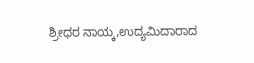ಶ್ರೀಧರ ನಾಯ್ಕ,ಉದ್ಯಮಿದಾರಾದ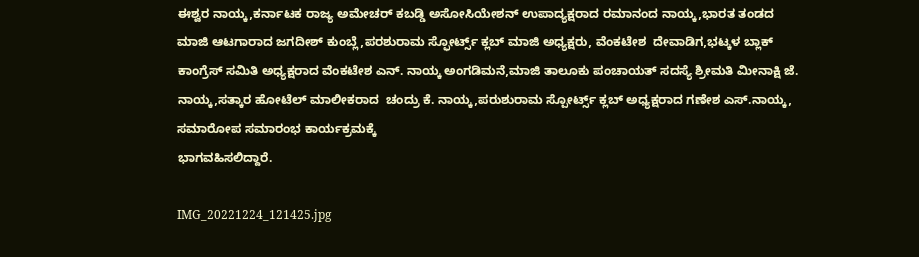ಈಶ್ವರ ನಾಯ್ಕ,ಕರ್ನಾಟಕ ರಾಜ್ಯ ಅಮೇಚರ್ ಕಬಡ್ಡಿ ಅಸೋಸಿಯೇಶನ್‌ ಉಪಾದ್ಯಕ್ಷರಾದ ರಮಾನಂದ ನಾಯ್ಕ,ಭಾರತ ತಂಡದ ಮಾಜಿ ಆಟಗಾರಾದ ಜಗದೀಶ್ ಕುಂಬ್ಲೆ,ಪರಶುರಾಮ ಸ್ಫೋರ್ಟ್ಸ್ ಕ್ಲಬ್ ಮಾಜಿ ಅಧ್ಯಕ್ಷರು, ವೆಂಕಟೇಶ  ದೇವಾಡಿಗ,ಭಟ್ಕಳ ಬ್ಲಾಕ್ ಕಾಂಗ್ರೆಸ್‌ ಸಮಿತಿ ಅಧ್ಯಕ್ಷರಾದ ವೆಂಕಟೇಶ ಎನ್. ನಾಯ್ಕ ಅಂಗಡಿಮನೆ,ಮಾಜಿ ತಾಲೂಕು ಪಂಚಾಯತ್ ಸದಸ್ಯೆ ಶ್ರೀಮತಿ ಮೀನಾಕ್ಷಿ ಜೆ. ನಾಯ್ಕ,ಸತ್ಕಾರ ಹೋಟೆಲ್ ಮಾಲೀಕರಾದ  ಚಂದ್ರು ಕೆ. ನಾಯ್ಕ,ಪರುಶುರಾಮ ಸ್ಪೋರ್ಟ್ಸ್ ಕ್ಲಬ್ ಅಧ್ಯಕ್ಷರಾದ ಗಣೇಶ ಎಸ್.ನಾಯ್ಕ, ಸಮಾರೋಪ ಸಮಾರಂಭ ಕಾರ್ಯಕ್ರಮಕ್ಕೆ
ಭಾಗವಹಿಸಲಿದ್ದಾರೆ.

IMG_20221224_121425.jpg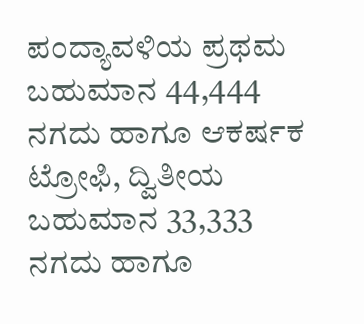ಪಂದ್ಯಾವಳಿಯ ಪ್ರಥಮ ಬಹುಮಾನ 44,444 ನಗದು ಹಾಗೂ ಆಕರ್ಷಕ ಟ್ರೋಫಿ, ದ್ವಿತೀಯ ಬಹುಮಾನ 33,333 ನಗದು ಹಾಗೂ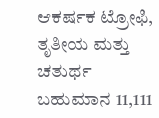ಆಕರ್ಷಕ ಟ್ರೋಫಿ,  ತೃತೀಯ ಮತ್ತು ಚತುರ್ಥ ಬಹುಮಾನ 11,111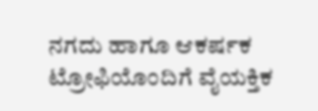ನಗದು ಹಾಗೂ ಆಕರ್ಷಕ ಟ್ರೋಫಿಯೊಂದಿಗೆ ವೈಯಕ್ತಿಕ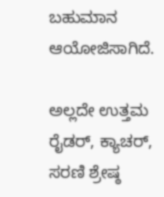ಬಹುಮಾನ ಆಯೋಜಿಸಾಗಿದೆ.

ಅಲ್ಲದೇ ಉತ್ತಮ ರೈಡರ್, ಕ್ಯಾಚರ್, ಸರಣಿ ಶ್ರೇಷ್ಠ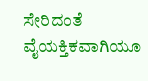ಸೇರಿದಂತೆ ವೈಯಕ್ತಿಕವಾಗಿಯೂ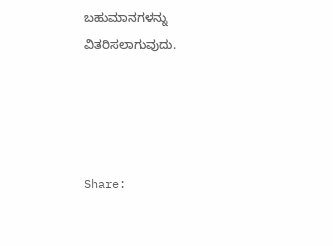ಬಹುಮಾನಗಳನ್ನು ವಿತರಿಸಲಾಗುವುದು.




Share: